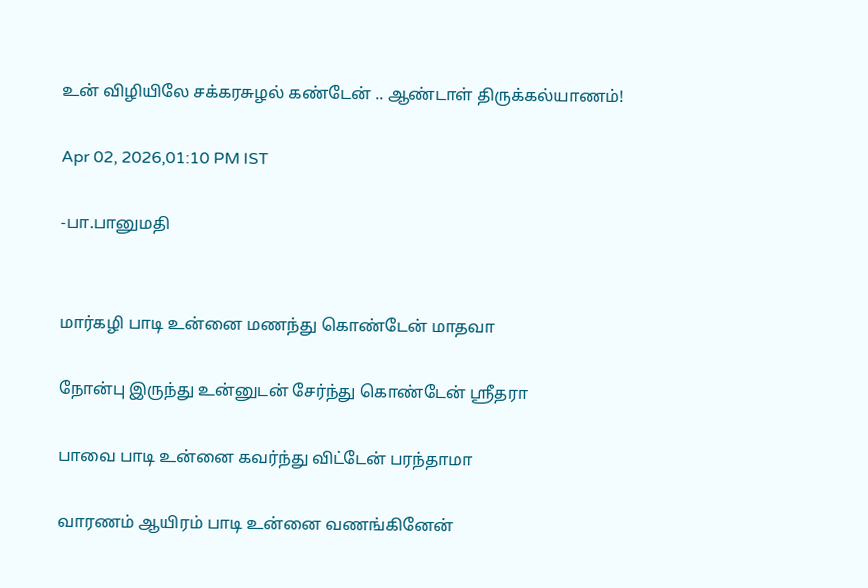உன் விழியிலே சக்கரசுழல் கண்டேன் .. ஆண்டாள் திருக்கல்யாணம்!

Apr 02, 2026,01:10 PM IST

-பா.பானுமதி


மார்கழி பாடி உன்னை மணந்து கொண்டேன் மாதவா

நோன்பு இருந்து உன்னுடன் சேர்ந்து கொண்டேன் ஸ்ரீதரா

பாவை பாடி உன்னை கவர்ந்து விட்டேன் பரந்தாமா

வாரணம் ஆயிரம் பாடி உன்னை வணங்கினேன்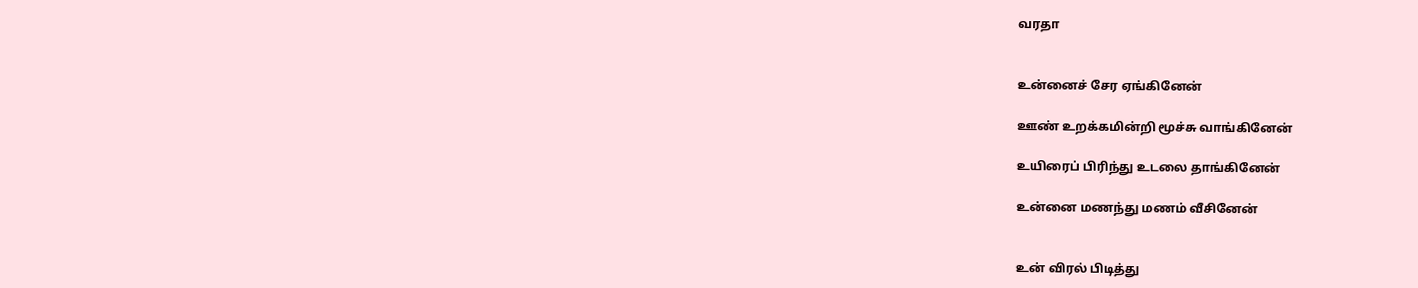வரதா


உன்னைச் சேர ஏங்கினேன்

ஊண் உறக்கமின்றி மூச்சு வாங்கினேன்

உயிரைப் பிரிந்து உடலை தாங்கினேன்

உன்னை மணந்து மணம் வீசினேன்


உன் விரல் பிடித்து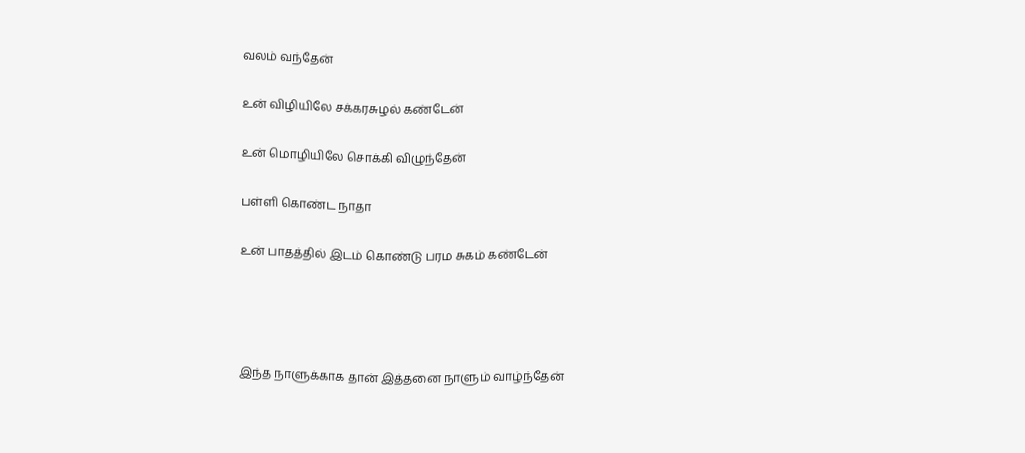வலம் வந்தேன்

உன் விழியிலே சக்கரசுழல் கண்டேன்

உன் மொழியிலே சொக்கி விழுந்தேன்

பள்ளி கொண்ட நாதா

உன் பாதத்தில் இடம் கொண்டு பரம சுகம் கண்டேன்




இந்த நாளுக்காக தான் இத்தனை நாளும் வாழ்ந்தேன்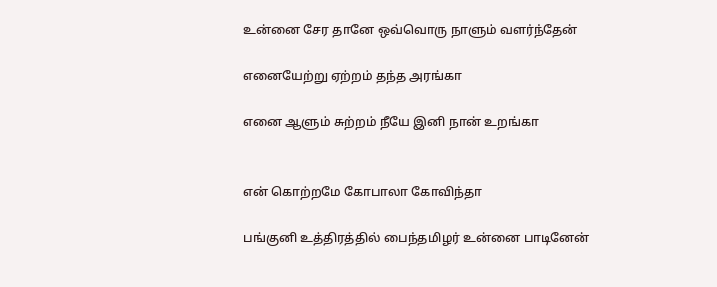உன்னை சேர தானே ஒவ்வொரு நாளும் வளர்ந்தேன்

எனையேற்று ஏற்றம் தந்த அரங்கா

எனை ஆளும் சுற்றம் நீயே இனி நான் உறங்கா


என் கொற்றமே கோபாலா கோவிந்தா

பங்குனி உத்திரத்தில் பைந்தமிழர் உன்னை பாடினேன்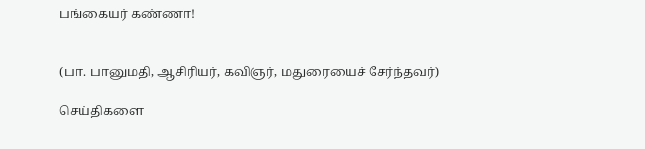பங்கையர் கண்ணா!


(பா. பானுமதி, ஆசிரியர், கவிஞர், மதுரையைச் சேர்ந்தவர்)

செய்திகளை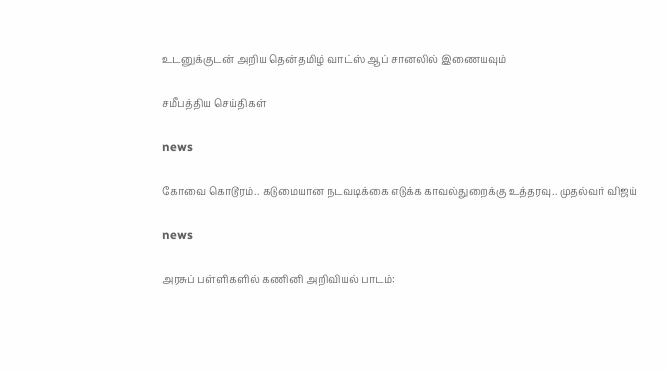உடனுக்குடன் அறிய தென்தமிழ் வாட்ஸ் ஆப் சானலில் இணையவும்

சமீபத்திய செய்திகள்

news

கோவை கொடூரம்.. கடுமையான நடவடிக்கை எடுக்க காவல்துறைக்கு உத்தரவு.. முதல்வர் விஜய்

news

அரசுப் பள்ளிகளில் கணினி அறிவியல் பாடம்: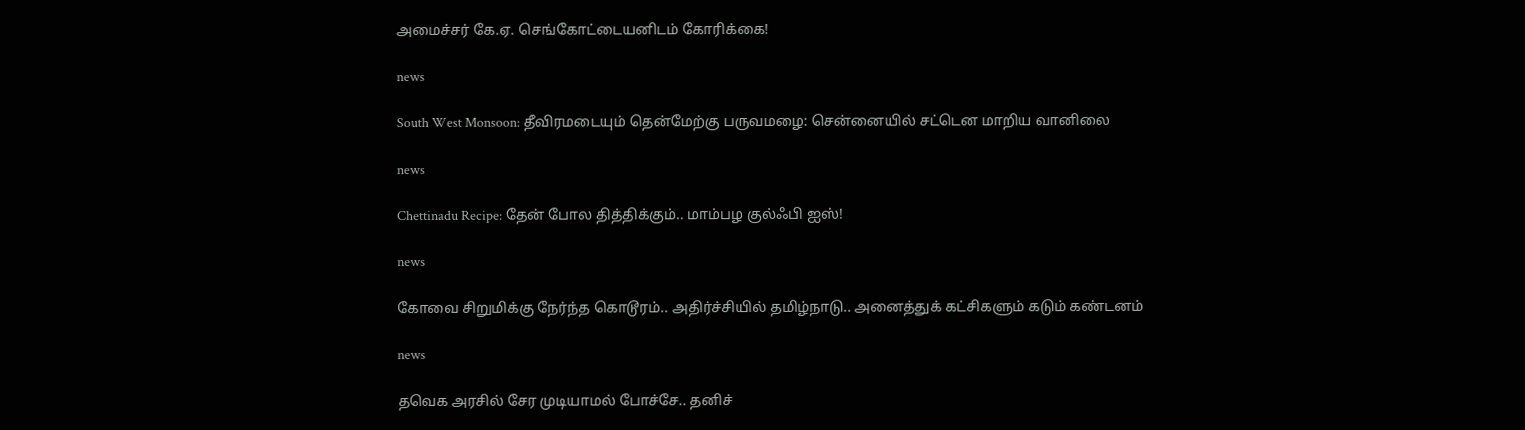அமைச்சர் கே.ஏ. செங்கோட்டையனிடம் கோரிக்கை!

news

South West Monsoon: தீவிரமடையும் தென்மேற்கு பருவமழை: சென்னையில் சட்டென மாறிய வானிலை

news

Chettinadu Recipe: தேன் போல தித்திக்கும்.. மாம்பழ குல்ஃபி ஐஸ்!

news

கோவை சிறுமிக்கு நேர்ந்த கொடூரம்.. அதிர்ச்சியில் தமிழ்நாடு.. அனைத்துக் கட்சிகளும் கடும் கண்டனம்

news

தவெக அரசில் சேர முடியாமல் போச்சே.. தனிச்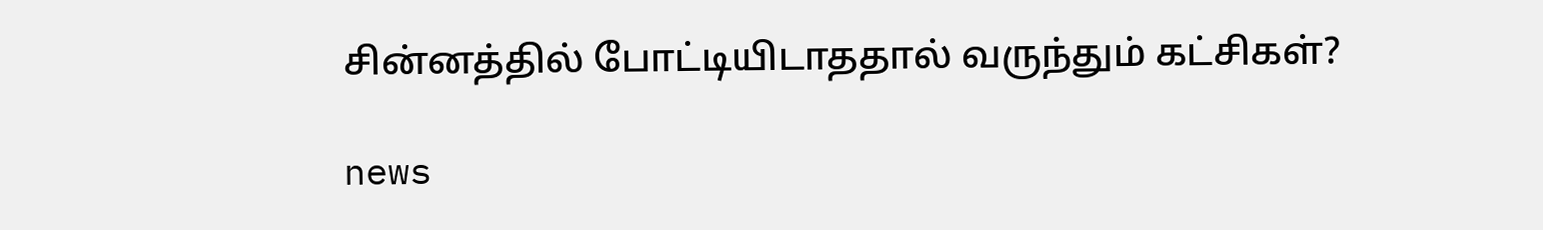சின்னத்தில் போட்டியிடாததால் வருந்தும் கட்சிகள்?

news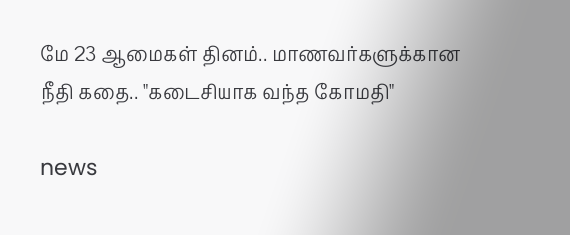மே 23 ஆமைகள் தினம்.. மாணவர்களுக்கான நீதி கதை.. "கடைசியாக வந்த கோமதி"

news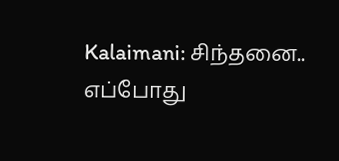Kalaimani: சிந்தனை.. எப்போது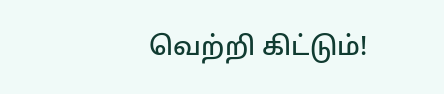வெற்றி கிட்டும்!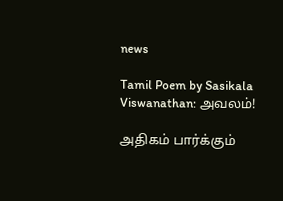news

Tamil Poem by Sasikala Viswanathan: அவலம்!

அதிகம் பார்க்கும்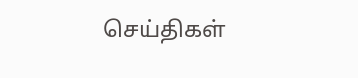செய்திகள்